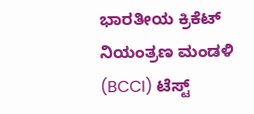ಭಾರತೀಯ ಕ್ರಿಕೆಟ್ ನಿಯಂತ್ರಣ ಮಂಡಳಿ (BCCI) ಟೆಸ್ಟ್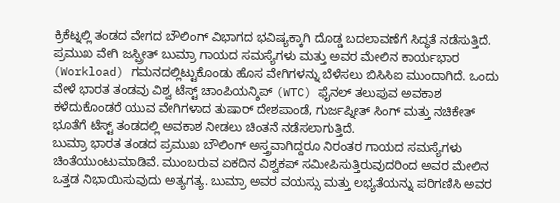ಕ್ರಿಕೆಟ್ನಲ್ಲಿ ತಂಡದ ವೇಗದ ಬೌಲಿಂಗ್ ವಿಭಾಗದ ಭವಿಷ್ಯಕ್ಕಾಗಿ ದೊಡ್ಡ ಬದಲಾವಣೆಗೆ ಸಿದ್ಧತೆ ನಡೆಸುತ್ತಿದೆ. ಪ್ರಮುಖ ವೇಗಿ ಜಸ್ಪ್ರೀತ್ ಬುಮ್ರಾ ಗಾಯದ ಸಮಸ್ಯೆಗಳು ಮತ್ತು ಅವರ ಮೇಲಿನ ಕಾರ್ಯಭಾರ (Workload) ಗಮನದಲ್ಲಿಟ್ಟುಕೊಂಡು ಹೊಸ ವೇಗಿಗಳನ್ನು ಬೆಳೆಸಲು ಬಿಸಿಸಿಐ ಮುಂದಾಗಿದೆ. ಒಂದು ವೇಳೆ ಭಾರತ ತಂಡವು ವಿಶ್ವ ಟೆಸ್ಟ್ ಚಾಂಪಿಯನ್ಶಿಪ್ (WTC) ಫೈನಲ್ ತಲುಪುವ ಅವಕಾಶ ಕಳೆದುಕೊಂಡರೆ ಯುವ ವೇಗಿಗಳಾದ ತುಷಾರ್ ದೇಶಪಾಂಡೆ, ಗುರ್ಜಪ್ನೀತ್ ಸಿಂಗ್ ಮತ್ತು ನಚಿಕೇತ್ ಭೂತೆಗೆ ಟೆಸ್ಟ್ ತಂಡದಲ್ಲಿ ಅವಕಾಶ ನೀಡಲು ಚಿಂತನೆ ನಡೆಸಲಾಗುತ್ತಿದೆ.
ಬುಮ್ರಾ ಭಾರತ ತಂಡದ ಪ್ರಮುಖ ಬೌಲಿಂಗ್ ಅಸ್ತ್ರವಾಗಿದ್ದರೂ ನಿರಂತರ ಗಾಯದ ಸಮಸ್ಯೆಗಳು ಚಿಂತೆಯುಂಟುಮಾಡಿವೆ. ಮುಂಬರುವ ಏಕದಿನ ವಿಶ್ವಕಪ್ ಸಮೀಪಿಸುತ್ತಿರುವುದರಿಂದ ಅವರ ಮೇಲಿನ ಒತ್ತಡ ನಿಭಾಯಿಸುವುದು ಅತ್ಯಗತ್ಯ. ಬುಮ್ರಾ ಅವರ ವಯಸ್ಸು ಮತ್ತು ಲಭ್ಯತೆಯನ್ನು ಪರಿಗಣಿಸಿ ಅವರ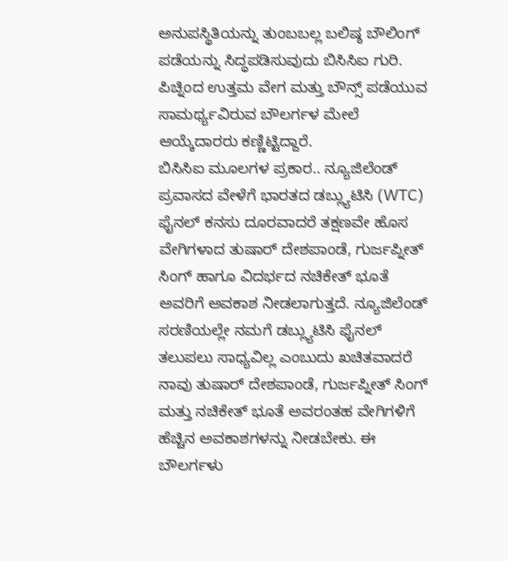ಅನುಪಸ್ಥಿತಿಯನ್ನು ತುಂಬಬಲ್ಲ ಬಲಿಷ್ಠ ಬೌಲಿಂಗ್ ಪಡೆಯನ್ನು ಸಿದ್ಧಪಡಿಸುವುದು ಬಿಸಿಸಿಐ ಗುರಿ. ಪಿಚ್ನಿಂದ ಉತ್ತಮ ವೇಗ ಮತ್ತು ಬೌನ್ಸ್ ಪಡೆಯುವ ಸಾಮರ್ಥ್ಯವಿರುವ ಬೌಲರ್ಗಳ ಮೇಲೆ ಆಯ್ಕೆದಾರರು ಕಣ್ಣಿಟ್ಟಿದ್ದಾರೆ.
ಬಿಸಿಸಿಐ ಮೂಲಗಳ ಪ್ರಕಾರ.. ನ್ಯೂಜಿಲೆಂಡ್ ಪ್ರವಾಸದ ವೇಳೆಗೆ ಭಾರತದ ಡಬ್ಲ್ಯುಟಿಸಿ (WTC) ಫೈನಲ್ ಕನಸು ದೂರವಾದರೆ ತಕ್ಷಣವೇ ಹೊಸ ವೇಗಿಗಳಾದ ತುಷಾರ್ ದೇಶಪಾಂಡೆ, ಗುರ್ಜಪ್ನೀತ್ ಸಿಂಗ್ ಹಾಗೂ ವಿದರ್ಭದ ನಚಿಕೇತ್ ಭೂತೆ ಅವರಿಗೆ ಅವಕಾಶ ನೀಡಲಾಗುತ್ತದೆ. ನ್ಯೂಜಿಲೆಂಡ್ ಸರಣಿಯಲ್ಲೇ ನಮಗೆ ಡಬ್ಲ್ಯುಟಿಸಿ ಫೈನಲ್ ತಲುಪಲು ಸಾಧ್ಯವಿಲ್ಲ ಎಂಬುದು ಖಚಿತವಾದರೆ ನಾವು ತುಷಾರ್ ದೇಶಪಾಂಡೆ, ಗುರ್ಜಪ್ನೀತ್ ಸಿಂಗ್ ಮತ್ತು ನಚಿಕೇತ್ ಭೂತೆ ಅವರಂತಹ ವೇಗಿಗಳಿಗೆ ಹೆಚ್ಚಿನ ಅವಕಾಶಗಳನ್ನು ನೀಡಬೇಕು. ಈ ಬೌಲರ್ಗಳು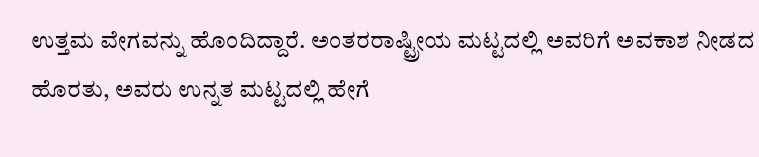ಉತ್ತಮ ವೇಗವನ್ನು ಹೊಂದಿದ್ದಾರೆ. ಅಂತರರಾಷ್ಟ್ರೀಯ ಮಟ್ಟದಲ್ಲಿ ಅವರಿಗೆ ಅವಕಾಶ ನೀಡದ ಹೊರತು, ಅವರು ಉನ್ನತ ಮಟ್ಟದಲ್ಲಿ ಹೇಗೆ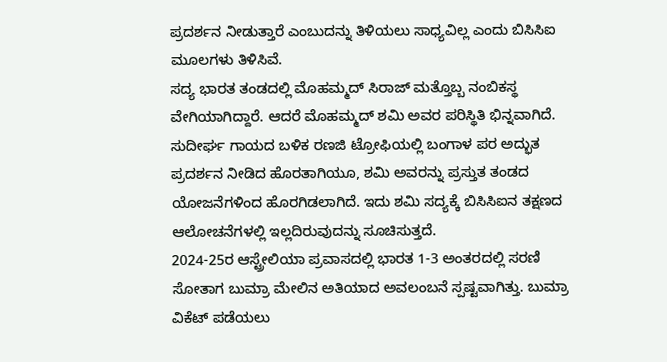ಪ್ರದರ್ಶನ ನೀಡುತ್ತಾರೆ ಎಂಬುದನ್ನು ತಿಳಿಯಲು ಸಾಧ್ಯವಿಲ್ಲ ಎಂದು ಬಿಸಿಸಿಐ ಮೂಲಗಳು ತಿಳಿಸಿವೆ.
ಸದ್ಯ ಭಾರತ ತಂಡದಲ್ಲಿ ಮೊಹಮ್ಮದ್ ಸಿರಾಜ್ ಮತ್ತೊಬ್ಬ ನಂಬಿಕಸ್ಥ ವೇಗಿಯಾಗಿದ್ದಾರೆ. ಆದರೆ ಮೊಹಮ್ಮದ್ ಶಮಿ ಅವರ ಪರಿಸ್ಥಿತಿ ಭಿನ್ನವಾಗಿದೆ. ಸುದೀರ್ಘ ಗಾಯದ ಬಳಿಕ ರಣಜಿ ಟ್ರೋಫಿಯಲ್ಲಿ ಬಂಗಾಳ ಪರ ಅದ್ಭುತ ಪ್ರದರ್ಶನ ನೀಡಿದ ಹೊರತಾಗಿಯೂ, ಶಮಿ ಅವರನ್ನು ಪ್ರಸ್ತುತ ತಂಡದ ಯೋಜನೆಗಳಿಂದ ಹೊರಗಿಡಲಾಗಿದೆ. ಇದು ಶಮಿ ಸದ್ಯಕ್ಕೆ ಬಿಸಿಸಿಐನ ತಕ್ಷಣದ ಆಲೋಚನೆಗಳಲ್ಲಿ ಇಲ್ಲದಿರುವುದನ್ನು ಸೂಚಿಸುತ್ತದೆ.
2024-25ರ ಆಸ್ಟ್ರೇಲಿಯಾ ಪ್ರವಾಸದಲ್ಲಿ ಭಾರತ 1-3 ಅಂತರದಲ್ಲಿ ಸರಣಿ ಸೋತಾಗ ಬುಮ್ರಾ ಮೇಲಿನ ಅತಿಯಾದ ಅವಲಂಬನೆ ಸ್ಪಷ್ಟವಾಗಿತ್ತು. ಬುಮ್ರಾ ವಿಕೆಟ್ ಪಡೆಯಲು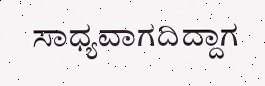ಸಾಧ್ಯವಾಗದಿದ್ದಾಗ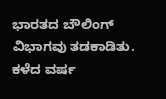ಭಾರತದ ಬೌಲಿಂಗ್ ವಿಭಾಗವು ತಡಕಾಡಿತು. ಕಳೆದ ವರ್ಷ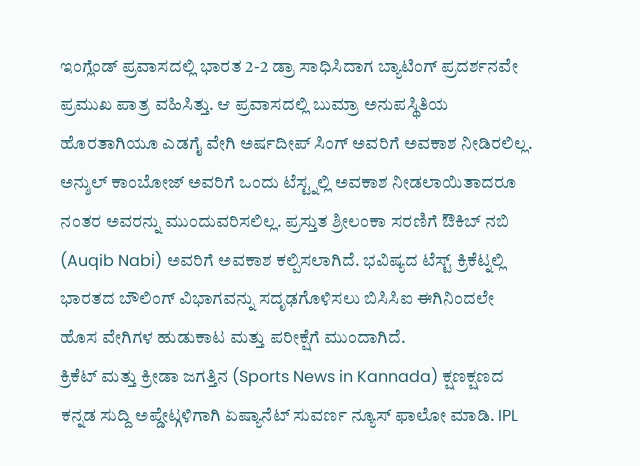ಇಂಗ್ಲೆಂಡ್ ಪ್ರವಾಸದಲ್ಲಿ ಭಾರತ 2-2 ಡ್ರಾ ಸಾಧಿಸಿದಾಗ ಬ್ಯಾಟಿಂಗ್ ಪ್ರದರ್ಶನವೇ ಪ್ರಮುಖ ಪಾತ್ರ ವಹಿಸಿತ್ತು. ಆ ಪ್ರವಾಸದಲ್ಲಿ ಬುಮ್ರಾ ಅನುಪಸ್ಥಿತಿಯ ಹೊರತಾಗಿಯೂ ಎಡಗೈ ವೇಗಿ ಅರ್ಷದೀಪ್ ಸಿಂಗ್ ಅವರಿಗೆ ಅವಕಾಶ ನೀಡಿರಲಿಲ್ಲ. ಅನ್ಶುಲ್ ಕಾಂಬೋಜ್ ಅವರಿಗೆ ಒಂದು ಟೆಸ್ಟ್ನಲ್ಲಿ ಅವಕಾಶ ನೀಡಲಾಯಿತಾದರೂ ನಂತರ ಅವರನ್ನು ಮುಂದುವರಿಸಲಿಲ್ಲ. ಪ್ರಸ್ತುತ ಶ್ರೀಲಂಕಾ ಸರಣಿಗೆ ಔಕಿಬ್ ನಬಿ (Auqib Nabi) ಅವರಿಗೆ ಅವಕಾಶ ಕಲ್ಪಿಸಲಾಗಿದೆ. ಭವಿಷ್ಯದ ಟೆಸ್ಟ್ ಕ್ರಿಕೆಟ್ನಲ್ಲಿ ಭಾರತದ ಬೌಲಿಂಗ್ ವಿಭಾಗವನ್ನು ಸದೃಢಗೊಳಿಸಲು ಬಿಸಿಸಿಐ ಈಗಿನಿಂದಲೇ ಹೊಸ ವೇಗಿಗಳ ಹುಡುಕಾಟ ಮತ್ತು ಪರೀಕ್ಷೆಗೆ ಮುಂದಾಗಿದೆ.
ಕ್ರಿಕೆಟ್ ಮತ್ತು ಕ್ರೀಡಾ ಜಗತ್ತಿನ (Sports News in Kannada) ಕ್ಷಣಕ್ಷಣದ ಕನ್ನಡ ಸುದ್ದಿ ಅಪ್ಡೇಟ್ಗಳಿಗಾಗಿ ಏಷ್ಯಾನೆಟ್ ಸುವರ್ಣ ನ್ಯೂಸ್ ಫಾಲೋ ಮಾಡಿ. IPL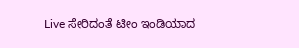Live ಸೇರಿದಂತೆ ಟೀಂ ಇಂಡಿಯಾದ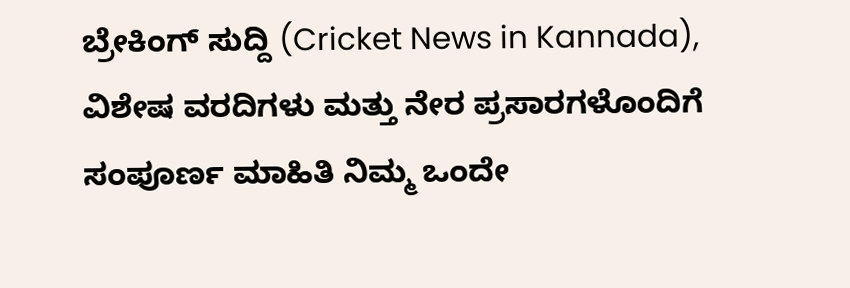ಬ್ರೇಕಿಂಗ್ ಸುದ್ದಿ (Cricket News in Kannada), ವಿಶೇಷ ವರದಿಗಳು ಮತ್ತು ನೇರ ಪ್ರಸಾರಗಳೊಂದಿಗೆ ಸಂಪೂರ್ಣ ಮಾಹಿತಿ ನಿಮ್ಮ ಒಂದೇ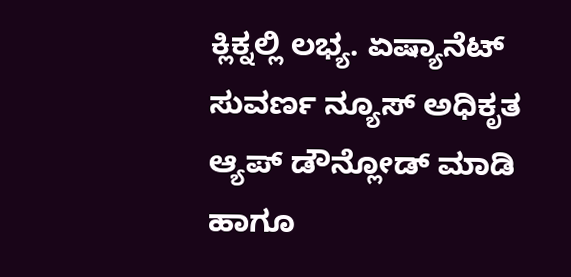ಕ್ಲಿಕ್ನಲ್ಲಿ ಲಭ್ಯ. ಏಷ್ಯಾನೆಟ್ ಸುವರ್ಣ ನ್ಯೂಸ್ ಅಧಿಕೃತ ಆ್ಯಪ್ ಡೌನ್ಲೋಡ್ ಮಾಡಿ ಹಾಗೂ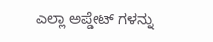ಎಲ್ಲಾ ಅಪ್ಡೇಟ್ ಗಳನ್ನು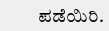ಪಡೆಯಿರಿ.